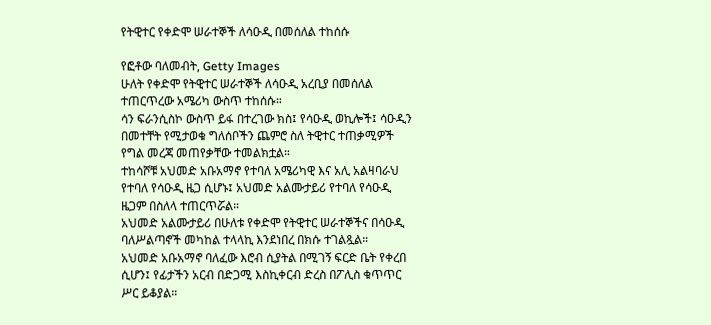የትዊተር የቀድሞ ሠራተኞች ለሳዑዲ በመሰለል ተከሰሱ

የፎቶው ባለመብት, Getty Images
ሁለት የቀድሞ የትዊተር ሠራተኞች ለሳዑዲ አረቢያ በመሰለል ተጠርጥረው አሜሪካ ውስጥ ተከሰሱ።
ሳን ፍራንሲስኮ ውስጥ ይፋ በተረገው ክስ፤ የሳዑዲ ወኪሎች፤ ሳዑዲን በመተቸት የሚታወቁ ግለሰቦችን ጨምሮ ስለ ትዊተር ተጠቃሚዎች የግል መረጃ መጠየቃቸው ተመልክቷል።
ተከሳሾቹ አህመድ አቡአማኖ የተባለ አሜሪካዊ እና አሊ አልዛባራህ የተባለ የሳዑዲ ዜጋ ሲሆኑ፤ አህመድ አልሙታይሪ የተባለ የሳዑዲ ዜጋም በስለላ ተጠርጥሯል።
አህመድ አልሙታይሪ በሁለቱ የቀድሞ የትዊተር ሠራተኞችና በሳዑዲ ባለሥልጣኖች መካከል ተላላኪ እንደነበረ በክሱ ተገልጿል።
አህመድ አቡአማኖ ባለፈው እሮብ ሲያትል በሚገኝ ፍርድ ቤት የቀረበ ሲሆን፤ የፊታችን አርብ በድጋሚ እስኪቀርብ ድረስ በፖሊስ ቁጥጥር ሥር ይቆያል።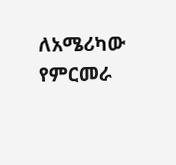ለአሜሪካው የምርመራ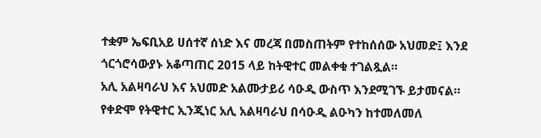ተቋም ኤፍቢአይ ሀሰተኛ ሰነድ እና መረጃ በመስጠትም የተከሰሰው አህመድ፤ እንደ ጎርጎሮሳውያኑ አቆጣጠር 2015 ላይ ከትዊተር መልቀቁ ተገልጿል።
አሊ አልዛባራህ እና አህመድ አልሙታይሪ ሳዑዲ ውስጥ እንደሚገኙ ይታመናል።
የቀድሞ የትዊተር ኢንጂነር አሊ አልዛባራህ በሳዑዲ ልዑካን ከተመለመለ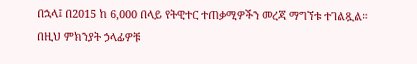በኋላ፤ በ2015 ከ 6,000 በላይ የትዊተር ተጠቃሚዎችን መረጃ ማግኘቱ ተገልጿል።
በዚህ ምክንያት ኃላፊዎቹ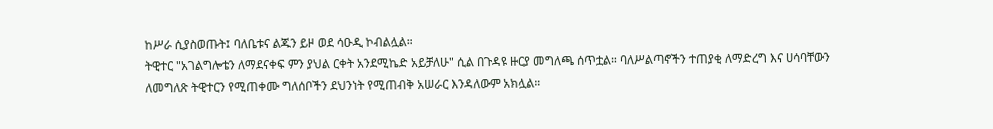ከሥራ ሲያስወጡት፤ ባለቤቱና ልጁን ይዞ ወደ ሳዑዲ ኮብልሏል።
ትዊተር "አገልግሎቴን ለማደናቀፍ ምን ያህል ርቀት አንደሚኬድ አይቻለሁ" ሲል በጉዳዩ ዙርያ መግለጫ ሰጥቷል። ባለሥልጣኖችን ተጠያቂ ለማድረግ እና ሀሳባቸውን ለመግለጽ ትዊተርን የሚጠቀሙ ግለሰቦችን ደህንነት የሚጠብቅ አሠራር እንዳለውም አክሏል።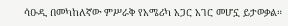ሳዑዲ በመካከለኛው ምሥራቅ የአሜሪካ አጋር አገር መሆኗ ይታወቃል።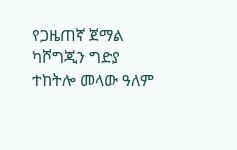የጋዜጠኛ ጀማል ካሾግጂን ግድያ ተከትሎ መላው ዓለም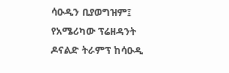ሳዑዲን ቢያወግዝም፤ የአሜሪካው ፕሬዘዳንት ዶናልድ ትራምፕ ከሳዑዲ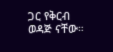ጋር የቅርብ ወዳጅ ናቸው።